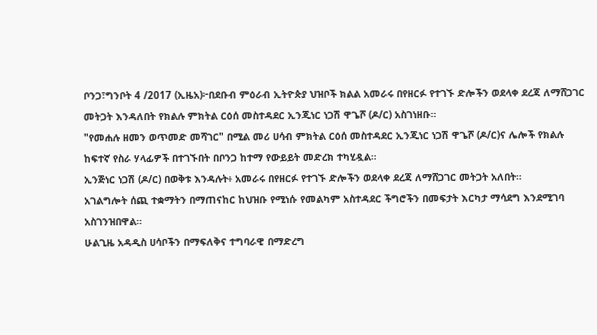ቦንጋ፣ግንቦት 4 /2017 (ኢዜአ)፦በደቡብ ምዕራብ ኢትዮጵያ ህዝቦች ክልል አመራሩ በየዘርፉ የተገኙ ድሎችን ወደላቀ ደረጃ ለማሸጋገር መትጋት እንዳለበት የክልሉ ምክትል ርዕሰ መስተዳደር ኢንጂነር ነጋሽ ዋጌሾ (ዶ/ር) አስገነዘቡ።
"የመሐሉ ዘመን ወጥመድ መሻገር" በሚል መሪ ሀሳብ ምክትል ርዕሰ መስተዳደር ኢንጂነር ነጋሽ ዋጌሾ (ዶ/ር)ና ሌሎች የክልሉ ከፍተኛ የስራ ሃላፊዎች በተገኙበት በቦንጋ ከተማ የውይይት መድረክ ተካሂዷል።
ኢንጅነር ነጋሽ (ዶ/ር) በወቅቱ እንዳሉት፥ አመራሩ በየዘርፉ የተገኙ ድሎችን ወደላቀ ደረጃ ለማሸጋገር መትጋት አለበት።
አገልግሎት ሰጪ ተቋማትን በማጠናከር ከህዝቡ የሚነሱ የመልካም አስተዳደር ችግሮችን በመፍታት እርካታ ማሳደግ እንደሚገባ አስገንዝበዋል።
ሁልጊዜ አዳዲስ ሀሳቦችን በማፍለቅና ተግባራዊ በማድረግ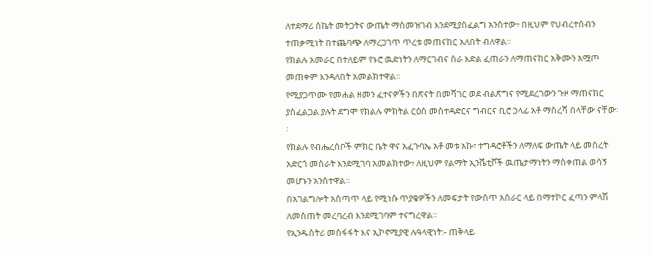ለተደማሪ ስኬት መትጋትና ውጤት ማስመዝገብ እንደሚያስፈልግ አንስተው፥ በዚህም የህብረተሰብን ተጠቃሚነት በተጨባጭ ለማረጋገጥ ጥረቱ መጠናከር አለበት ብለዋል።
የክልሉ አመራር በተለይም የኑሮ ዉድነትን ለማርገብና ስራ እድል ፈጠራን ለማጠናከር አቅሙን አሟጦ መጠቀም እንዳለበት አመልክተዋል።
የሚያጋጥሙ የመሐል ዘመን ፈተናዎችን በጽናት በመሻገር ወደ ብልጽግና የሚደረገውን ጉዞ ማጠናከር ያስፈልጋል ያሉት ደግሞ የክልሉ ምክትል ርዕሰ መስተዳድርና ግብርና ቢሮ ኃላፊ አቶ ማስረሻ በላቸው ናቸው፡፡
የክልሉ የብሔረሰቦች ምክር ቤት ዋና አፈጉባኤ አቶ መቱ አኩ፣ ተግዳሮቶችን ለማለፍ ውጤት ላይ መሰረት አድርጎ መስራት እንደሚገባ አመልክተው፥ ለዚህም የልማት ኢንሼቲቮች ዉጤታማነትን ማስቀጠል ወሳኝ መሆኑን አንስተዋል።
በአገልግሎት አሰጣጥ ላይ የሚነሱ ጥያቄዎችን ለመፍታት የውስጥ አሰራር ላይ በማተኮር ፈጣን ምላሽ ለመስጠት መረባረብ እንደሚገባም ተናግረዋል።
የኢንዱስትሪ መስፋፋት እና ኢኮኖሚያዊ ሉዓላዊነት:- ጠቅላይ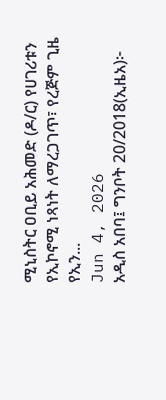ሚኒስትር ዐቢይ አሕመድ (ዶ/ር) የሀገሪቱን የኢኮኖሚ ነጻነት ለማረጋገጥ፣ የረጅም ጊዜ የኢን...
Jun 4, 2026
አዲስ አበባ፤ ግንቦት 20/2018(ኢዜአ)፦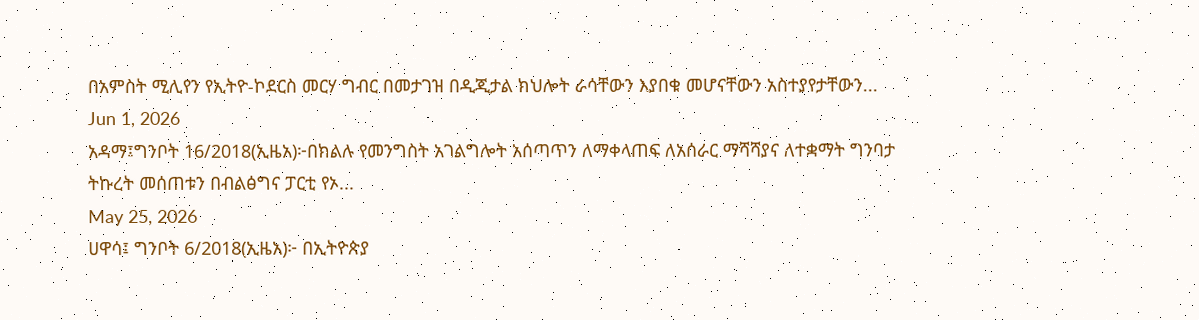በአምስት ሚሊየን የኢትዮ-ኮደርስ መርሃ ግብር በመታገዝ በዲጂታል ክህሎት ራሳቸውን እያበቁ መሆናቸውን አስተያየታቸውን...
Jun 1, 2026
አዳማ፤ግንቦት 16/2018(ኢዜአ)፦በክልሉ የመንግስት አገልግሎት አሰጣጥን ለማቀላጠፍ ለአሰራር ማሻሻያና ለተቋማት ግንባታ ትኩረት መሰጠቱን በብልፅግና ፓርቲ የኦ...
May 25, 2026
ሀዋሳ፤ ግንቦት 6/2018(ኢዜአ)፦ በኢትዮጵያ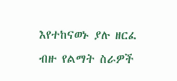እየተከናወኑ ያሉ ዘርፈ ብዙ የልማት ስራዎች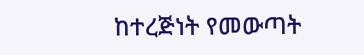ከተረጅነት የመውጣት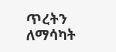ጥረትን ለማሳካት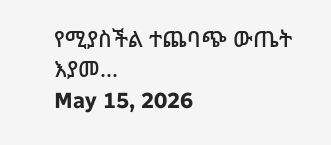የሚያስችል ተጨባጭ ውጤት እያመ...
May 15, 2026